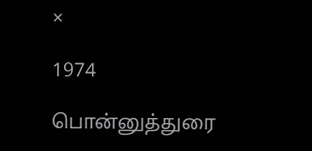×

1974

பொன்னுத்துரை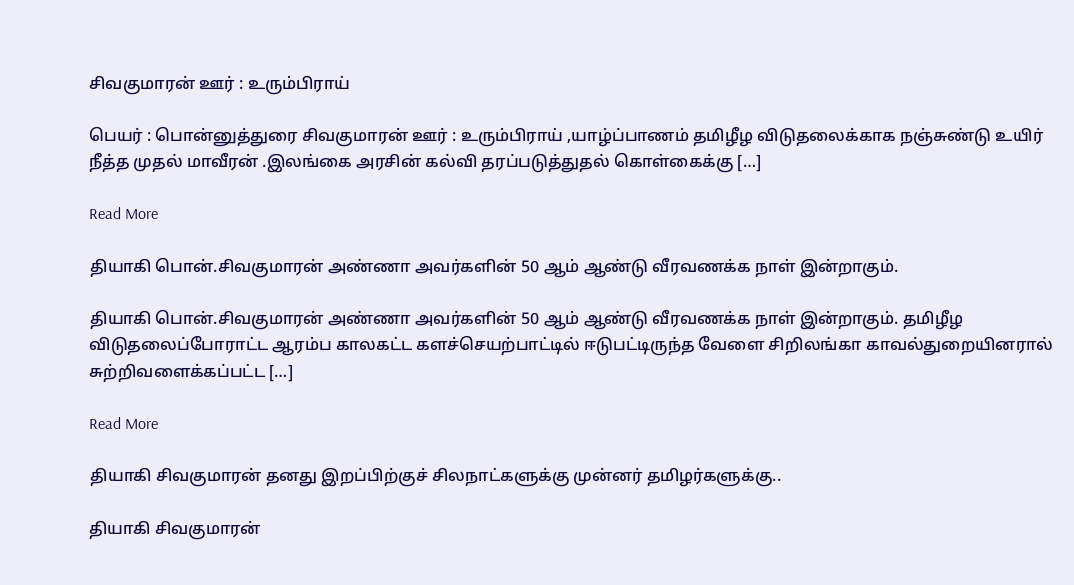சிவகுமாரன் ஊர் : உரும்பிராய்

பெயர் : பொன்னுத்துரை சிவகுமாரன் ஊர் : உரும்பிராய் ,யாழ்ப்பாணம் தமிழீழ விடுதலைக்காக நஞ்சுண்டு உயிர் நீத்த முதல் மாவீரன் .இலங்கை அரசின் கல்வி தரப்படுத்துதல் கொள்கைக்கு […]

Read More

தியாகி பொன்.சிவகுமாரன் அண்ணா அவர்களின் 50 ஆம் ஆண்டு வீரவணக்க நாள் இன்றாகும்.

தியாகி பொன்.சிவகுமாரன் அண்ணா அவர்களின் 50 ஆம் ஆண்டு வீரவணக்க நாள் இன்றாகும். தமிழீழ விடுதலைப்போராட்ட ஆரம்ப காலகட்ட களச்செயற்பாட்டில் ஈடுபட்டிருந்த வேளை சிறிலங்கா காவல்துறையினரால் சுற்றிவளைக்கப்பட்ட […]

Read More

தியாகி சிவகுமாரன் தனது இறப்பிற்குச் சிலநாட்களுக்கு முன்னர் தமிழர்களுக்கு..

தியாகி சிவகுமாரன்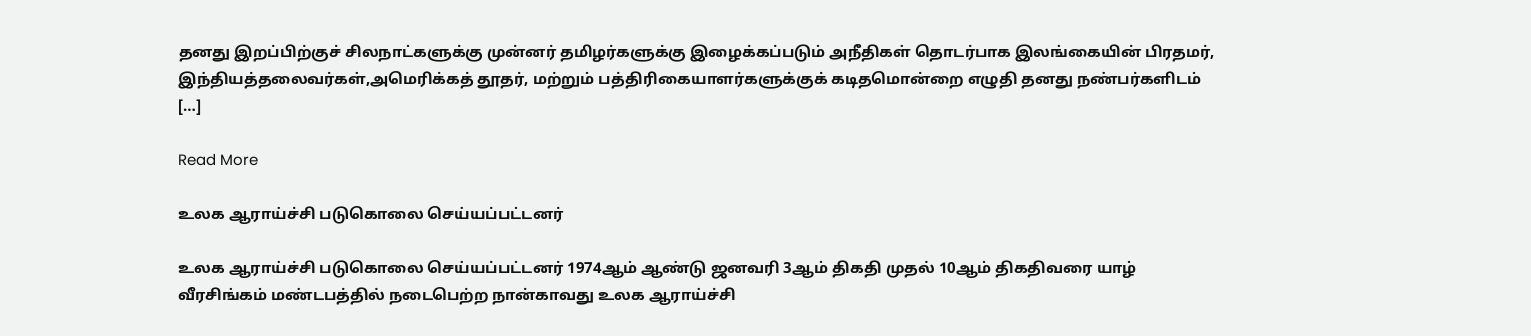தனது இறப்பிற்குச் சிலநாட்களுக்கு முன்னர் தமிழர்களுக்கு இழைக்கப்படும் அநீதிகள் தொடர்பாக இலங்கையின் பிரதமர், இந்தியத்தலைவர்கள்,அமெரிக்கத் தூதர், மற்றும் பத்திரிகையாளர்களுக்குக் கடிதமொன்றை எழுதி தனது நண்பர்களிடம் […]

Read More

உலக ஆராய்ச்சி படுகொலை செய்யப்பட்டனர்

உலக ஆராய்ச்சி படுகொலை செய்யப்பட்டனர் 1974ஆம் ஆண்டு ஜனவரி 3ஆம் திகதி முதல் 10ஆம் திகதிவரை யாழ் வீரசிங்கம் மண்டபத்தில் நடைபெற்ற நான்காவது உலக ஆராய்ச்சி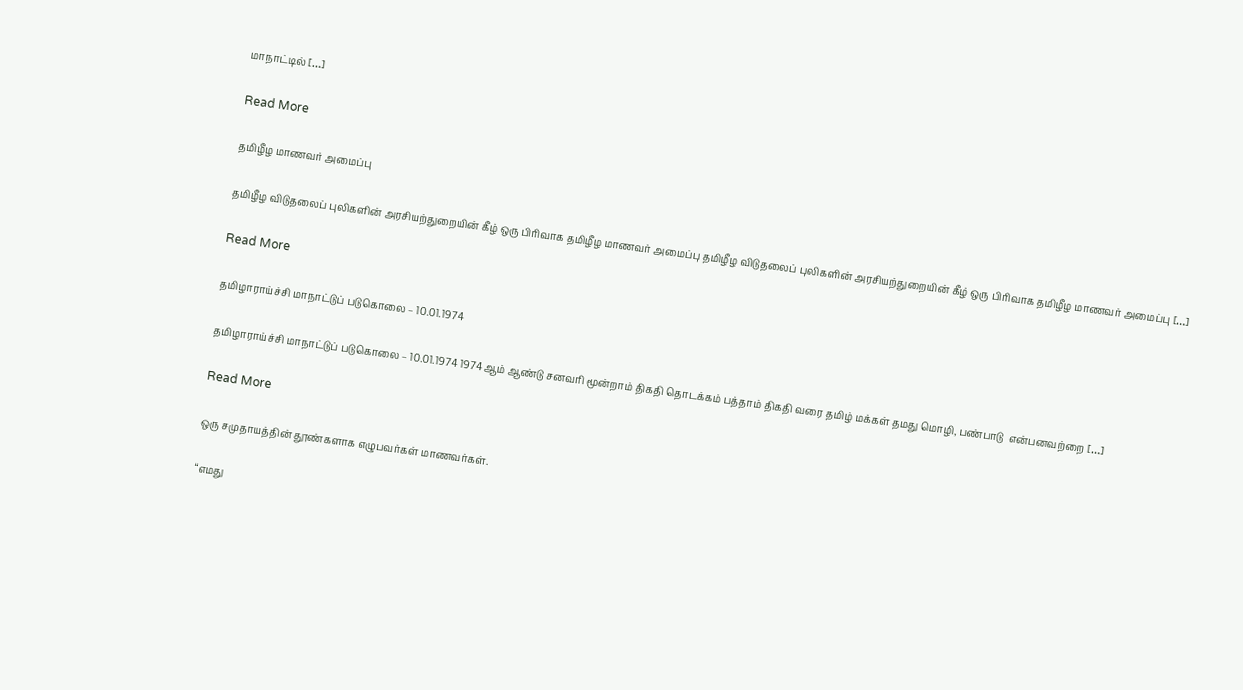மாநாட்டில் […]

Read More

தமிழீழ மாணவர் அமைப்பு

தமிழீழ விடுதலைப் புலிகளின் அரசியற்துறையின் கீழ் ஒரு பிரிவாக தமிழீழ மாணவர் அமைப்பு தமிழீழ விடுதலைப் புலிகளின் அரசியற்துறையின் கீழ் ஒரு பிரிவாக தமிழீழ மாணவர் அமைப்பு […]

Read More

தமிழாராய்ச்சி மாநாட்டுப் படுகொலை – 10.01.1974

தமிழாராய்ச்சி மாநாட்டுப் படுகொலை – 10.01.1974 1974ஆம் ஆண்டு சனவரி மூன்றாம் திகதி தொடக்கம் பத்தாம் திகதி வரை தமிழ் மக்கள் தமது மொழி, பண்பாடு  என்பனவற்றை […]

Read More

ஒரு சமுதாயத்தின் தூண்களாக எழுபவர்கள் மாணவர்கள்.

“எமது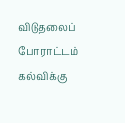விடுதலைப் போராட்டம் கல்விக்கு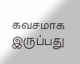கவசமாக இருப்பது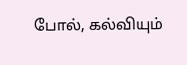போல், கல்வியும்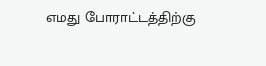எமது போராட்டத்திற்கு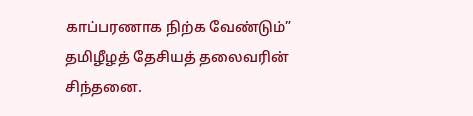காப்பரணாக நிற்க வேண்டும்” தமிழீழத் தேசியத் தலைவரின் சிந்தனை.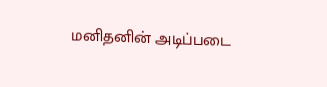மனிதனின் அடிப்படை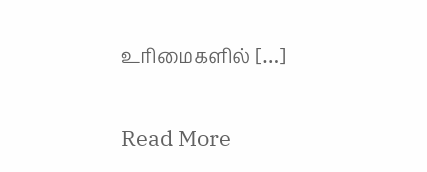உரிமைகளில் […]

Read More